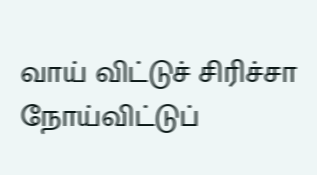வாய் விட்டுச் சிரிச்சா நோய்விட்டுப்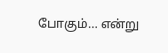போகும்… என்று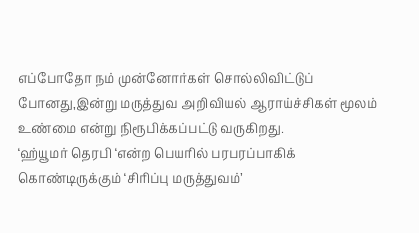எப்போதோ நம் முன்னோர்கள் சொல்லிவிட்டுப் போனது,இன்று மருத்துவ அறிவியல் ஆராய்ச்சிகள் மூலம் உண்மை என்று நிரூபிக்கப்பட்டு வருகிறது.
‘ஹ்யூமர் தெரபி ‘என்ற பெயரில் பரபரப்பாகிக் கொண்டிருக்கும் ‘சிரிப்பு மருத்துவம்’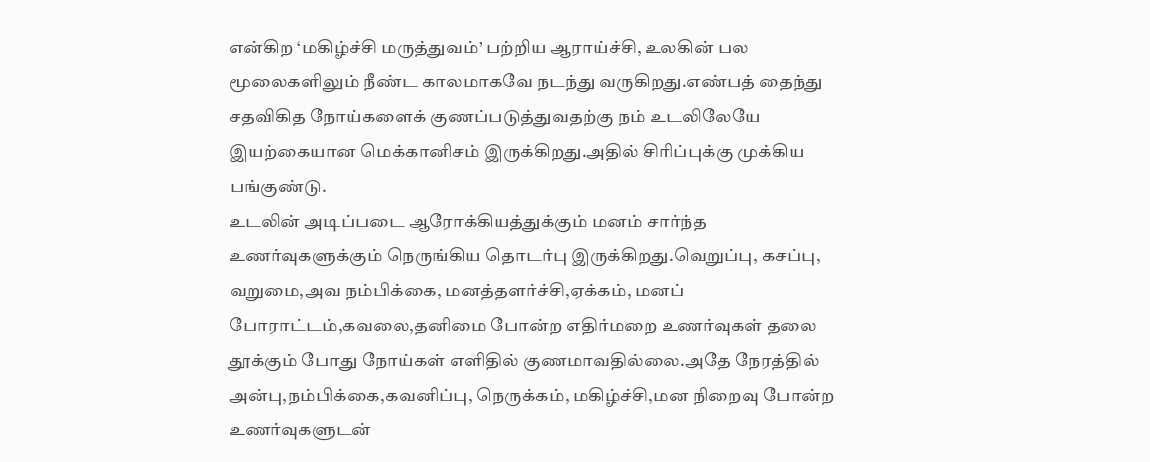என்கிற ‘மகிழ்ச்சி மருத்துவம்’ பற்றிய ஆராய்ச்சி, உலகின் பல மூலைகளிலும் நீண்ட காலமாகவே நடந்து வருகிறது.எண்பத் தைந்து சதவிகித நோய்களைக் குணப்படுத்துவதற்கு நம் உடலிலேயே இயற்கையான மெக்கானிசம் இருக்கிறது.அதில் சிரிப்புக்கு முக்கிய பங்குண்டு.
உடலின் அடிப்படை ஆரோக்கியத்துக்கும் மனம் சார்ந்த உணர்வுகளுக்கும் நெருங்கிய தொடர்பு இருக்கிறது.வெறுப்பு, கசப்பு, வறுமை,அவ நம்பிக்கை, மனத்தளர்ச்சி,ஏக்கம், மனப் போராட்டம்,கவலை,தனிமை போன்ற எதிர்மறை உணர்வுகள் தலை தூக்கும் போது நோய்கள் எளிதில் குணமாவதில்லை.அதே நேரத்தில் அன்பு,நம்பிக்கை,கவனிப்பு, நெருக்கம், மகிழ்ச்சி,மன நிறைவு போன்ற உணர்வுகளுடன்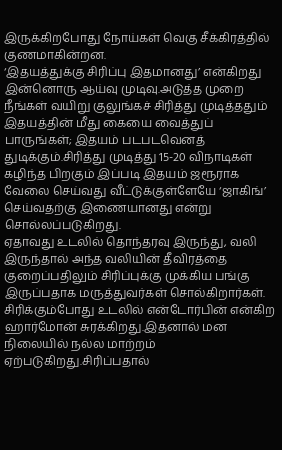இருக்கிறபோது நோய்கள் வெகு சீக்கிரத்தில் குணமாகின்றன.
‘இதயத்துக்கு சிரிப்பு இதமானது’ என்கிறது இன்னொரு ஆய்வு முடிவு.அடுத்த முறை நீங்கள் வயிறு குலுங்கச் சிரித்து முடித்ததும் இதயத்தின் மீது கையை வைத்துப் பாருங்கள்; இதயம் படபடவெனத் துடிக்கும்.சிரித்து முடித்து 15-20 விநாடிகள் கழிந்த பிறகும் இப்படி இதயம் ஜரூராக வேலை செய்வது வீட்டுக்குள்ளேயே ‘ஜாகிங்’ செய்வதற்கு இணையானது என்று சொல்லப்படுகிறது.
ஏதாவது உடலில் தொந்தரவு இருந்து, வலி இருந்தால் அந்த வலியின் தீவிரத்தை குறைப்பதிலும் சிரிப்புக்கு முக்கிய பங்கு இருப்பதாக மருத்துவர்கள் சொல்கிறார்கள்.
சிரிக்கும்போது உடலில் என்டோர்பின் என்கிற ஹார்மோன் சுரக்கிறது.இதனால் மன நிலையில் நல்ல மாற்றம் ஏற்படுகிறது.சிரிப்பதால்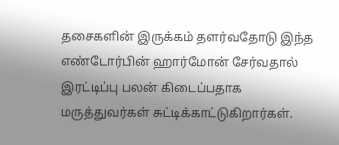தசைகளின் இருக்கம் தளர்வதோடு இந்த எண்டோர்பின் ஹார்மோன் சேர்வதால் இரட்டிப்பு பலன் கிடைப்பதாக மருத்துவர்கள் சுட்டிக்காட்டுகிறார்கள்.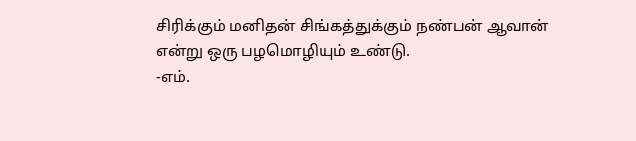சிரிக்கும் மனிதன் சிங்கத்துக்கும் நண்பன் ஆவான் என்று ஒரு பழமொழியும் உண்டு.
-எம்.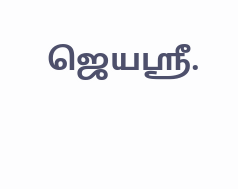ஜெயஸ்ரீ.